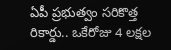ఏపీ ప్రభుత్వం సరికొత్త రికార్డు.. ఒకేరోజు 4 లక్షల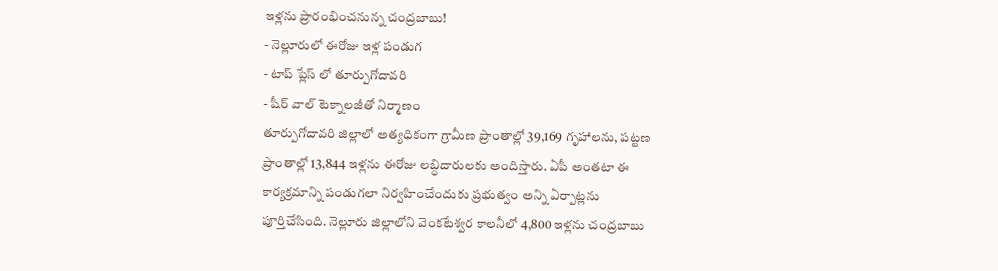ఇళ్లను ప్రారంభించనున్న చంద్రబాబు!
- నెల్లూరులో ఈరోజు ఇళ్ల పండుగ
- టాప్ ప్లేస్ లో తూర్పుగోదావరి
- షీర్ వాల్ టెక్నాలజీతో నిర్మాణం
తూర్పుగోదావరి జిల్లాలో అత్యధికంగా గ్రామీణ ప్రాంతాల్లో 39,169 గృహాలను, పట్టణ ప్రాంతాల్లో 13,844 ఇళ్లను ఈరోజు లబ్ధిదారులకు అందిస్తారు. ఏపీ అంతటా ఈ కార్యక్రమాన్ని పండుగలా నిర్వహించేందుకు ప్రభుత్వం అన్ని ఏర్పాట్లను పూర్తిచేసింది. నెల్లూరు జిల్లాలోని వెంకటేశ్వర కాలనీలో 4,800 ఇళ్లను చంద్రబాబు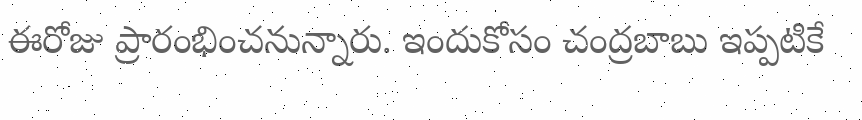ఈరోజు ప్రారంభించనున్నారు. ఇందుకోసం చంద్రబాబు ఇప్పటికే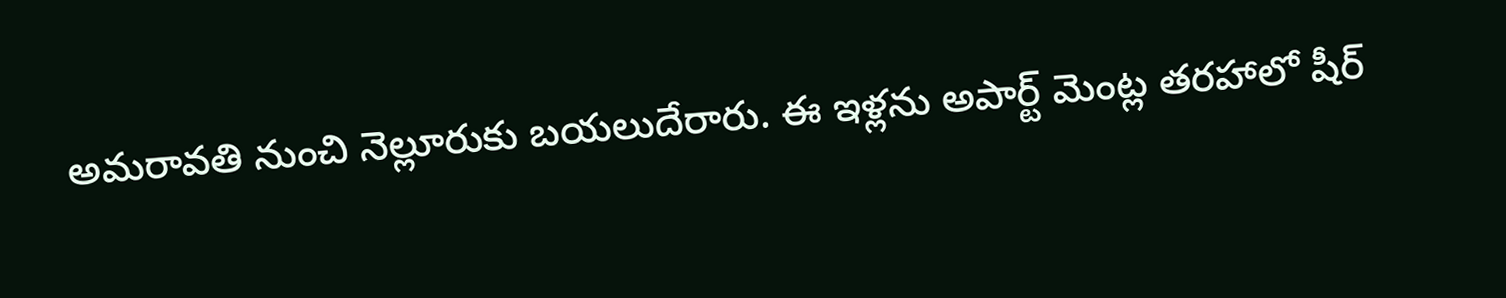అమరావతి నుంచి నెల్లూరుకు బయలుదేరారు. ఈ ఇళ్లను అపార్ట్ మెంట్ల తరహాలో షీర్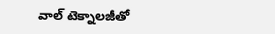వాల్ టెక్నాలజీతో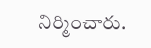నిర్మించారు.